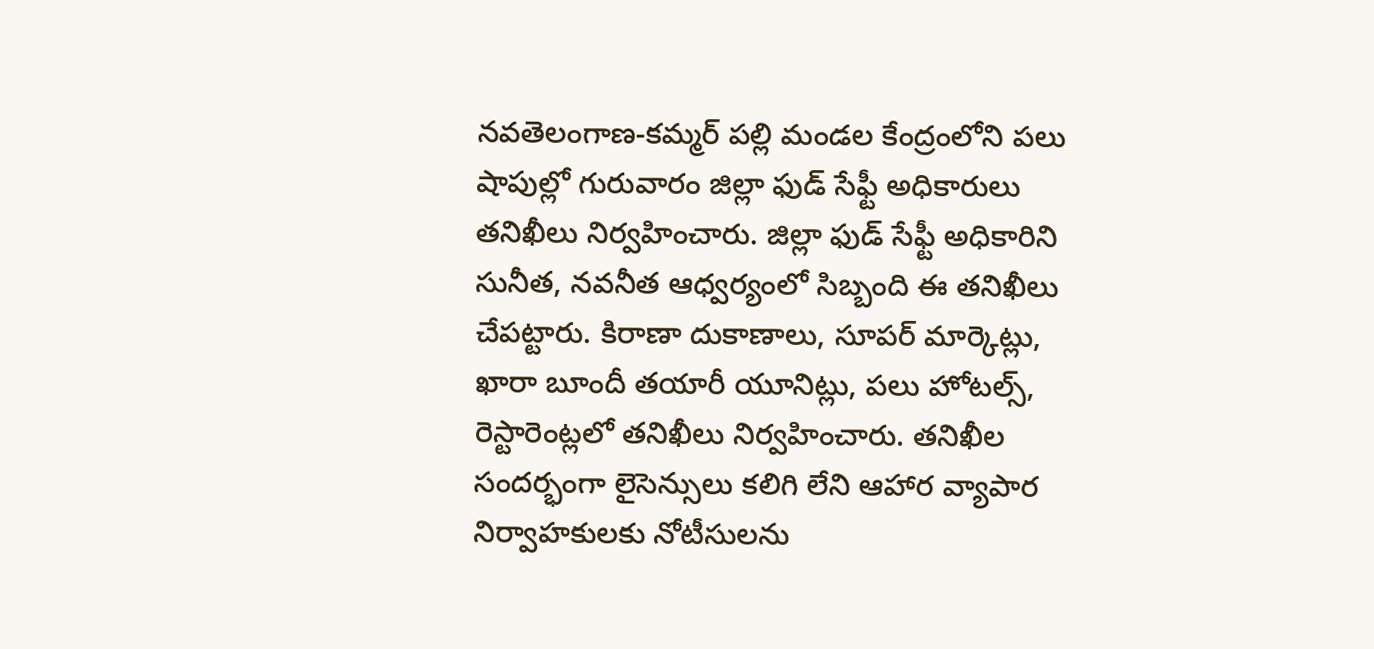నవతెలంగాణ-కమ్మర్ పల్లి మండల కేంద్రంలోని పలు షాపుల్లో గురువారం జిల్లా ఫుడ్ సేఫ్టీ అధికారులు తనిఖీలు నిర్వహించారు. జిల్లా ఫుడ్ సేఫ్టీ అధికారిని సునీత, నవనీత ఆధ్వర్యంలో సిబ్బంది ఈ తనిఖీలు చేపట్టారు. కిరాణా దుకాణాలు, సూపర్ మార్కెట్లు, ఖారా బూందీ తయారీ యూనిట్లు, పలు హోటల్స్, రెస్టారెంట్లలో తనిఖీలు నిర్వహించారు. తనిఖీల సందర్భంగా లైసెన్సులు కలిగి లేని ఆహార వ్యాపార నిర్వాహకులకు నోటీసులను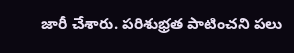జారీ చేశారు. పరిశుభ్రత పాటించని పలు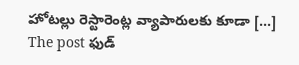హోటల్లు రెస్టారెంట్ల వ్యాపారులకు కూడా […]
The post ఫుడ్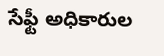సేఫ్టీ అధికారుల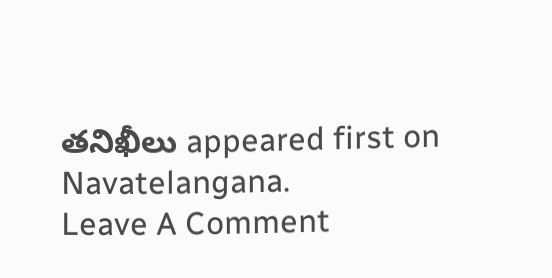తనిఖీలు appeared first on Navatelangana.
Leave A Comment